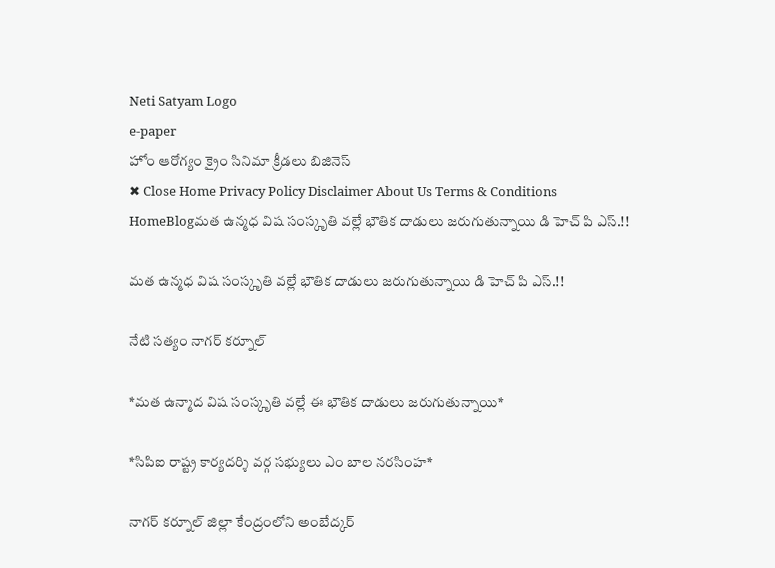Neti Satyam Logo
e-paper
హోం ఆరోగ్యం క్రైం సినిమా క్రీడలు బిజినెస్
✖ Close Home Privacy Policy Disclaimer About Us Terms & Conditions
HomeBlogమత ఉన్మధ విష సంస్కృతి వల్లే భౌతిక దాడులు జరుగుతున్నాయి డి హెచ్ పి ఎస్.!!

మత ఉన్మధ విష సంస్కృతి వల్లే భౌతిక దాడులు జరుగుతున్నాయి డి హెచ్ పి ఎస్.!!

నేటి సత్యం నాగర్ కర్నూల్

*మత ఉన్మాద విష సంస్కృతి వల్లే ఈ భౌతిక దాడులు జరుగుతున్నాయి*

*సిపిఐ రాష్ట్ర కార్యదర్శి వర్గ సభ్యులు ఎం బాల నరసింహ*

నాగర్ కర్నూల్ జిల్లా కేంద్రంలోని అంబేద్కర్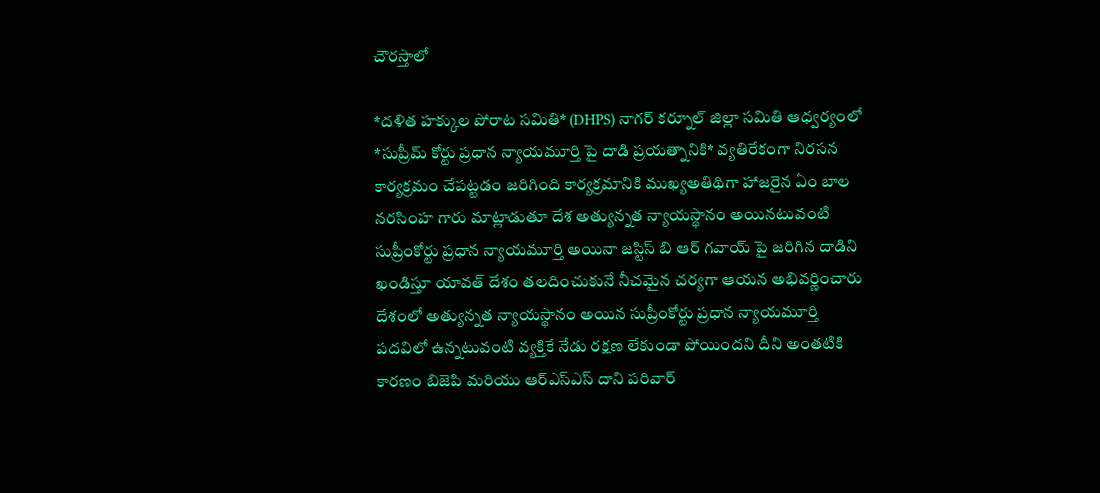చౌరస్తాలో

*దళిత హక్కుల పోరాట సమితి* (DHPS) నాగర్ కర్నూల్ జిల్లా సమితి ఆధ్వర్యంలో *సుప్రీమ్ కోర్టు ప్రధాన న్యాయమూర్తి పై దాడి ప్రయత్నానికి* వ్యతిరేకంగా నిరసన కార్యక్రమం చేపట్టడం జరిగింది కార్యక్రమానికి ముఖ్యఅతిథిగా హాజరైన ఏం బాల నరసింహ గారు మాట్లాడుతూ దేశ అత్యున్నత న్యాయస్థానం అయినటువంటి సుప్రీంకోర్టు ప్రధాన న్యాయమూర్తి అయినా జస్టిస్ బి ఆర్ గవాయ్ పై జరిగిన దాడిని ఖండిస్తూ యావత్ దేశం తలదించుకునే నీచమైన చర్యగా ఆయన అభివర్ణించారు దేశంలో అత్యున్నత న్యాయస్థానం అయిన సుప్రీంకోర్టు ప్రధాన న్యాయమూర్తి పదవిలో ఉన్నటువంటి వ్యక్తికే నేడు రక్షణ లేకుండా పోయిందని దీని అంతటికి కారణం బిజెపి మరియు ఆర్ఎస్ఎస్ దాని పరివార్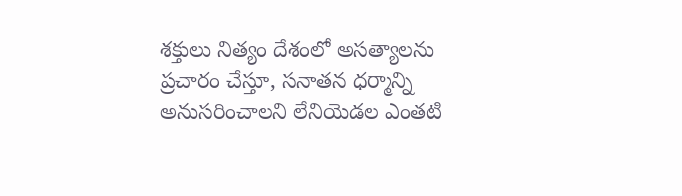శక్తులు నిత్యం దేశంలో అసత్యాలను ప్రచారం చేస్తూ, సనాతన ధర్మాన్ని అనుసరించాలని లేనియెడల ఎంతటి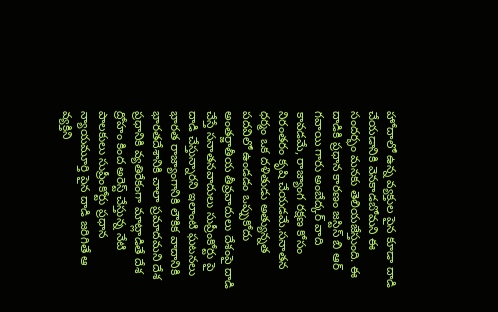హోదాలో ఉన్న వ్యక్తుల పైన కూడా దాడి చేయడానికి వెనకాడబోమని ఈ సందర్భం మనకు తెలియజేస్తుంది. ఈ దాడికి ప్రధాన కారణం జస్టిస్ బి ఆర్ గవాయి గారు అంబేద్కర్ వాది కావడమే, రాజ్యాంగ రక్షణ కోసం నిరంతరం కృషి చేయడమే.సనాతన ధర్మం ఒక దళితుడు అత్యున్నత పదవిలో ఉండడం ఒప్పుకోదు అంతర్జాతీయ తీవ్రవాదులు దేశంపై దాడి చేస్తే సనాతనవాదులు సుప్రీంకోర్టు పై దాడి చేస్తున్నారని ఇలాంటి ఘటనలు భారత రాజ్యాంగానికి లౌకిక వాదానికి భారతదేశానికి చాలా ప్రమాదమని దేశ ప్రధానికి వ్యతిరేకంగా మాట్లాడితే దేశ ద్రోహం కింద అరెస్ట్ చేస్తున్న నేటి పాలకులు సుప్రీంకోర్టు ప్రధాన న్యాయమూర్తి పైన దాడి జరిగితే ఆ వ్యక్తిని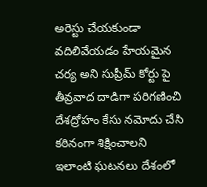అరెస్టు చేయకుండా వదిలివేయడం హేయమైన చర్య అని సుప్రీమ్ కోర్టు పై తీవ్రవాద దాడిగా పరిగణించి దేశద్రోహం కేసు నమోదు చేసి కఠినంగా శిక్షించాలని ఇలాంటి ఘటనలు దేశంలో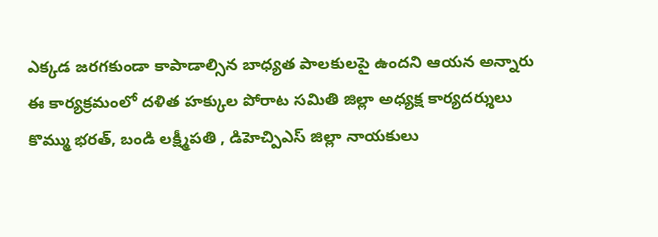ఎక్కడ జరగకుండా కాపాడాల్సిన బాధ్యత పాలకులపై ఉందని ఆయన అన్నారు ఈ కార్యక్రమంలో దళిత హక్కుల పోరాట సమితి జిల్లా అధ్యక్ష కార్యదర్శులు కొమ్ము భరత్, బండి లక్ష్మీపతి , డిహెచ్పిఎస్ జిల్లా నాయకులు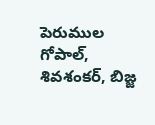పెరుముల గోపాల్, శివశంకర్, బిజ్జ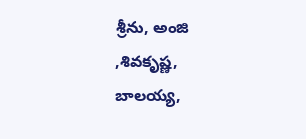శ్రీను, అంజి ,శివకృష్ణ, బాలయ్య,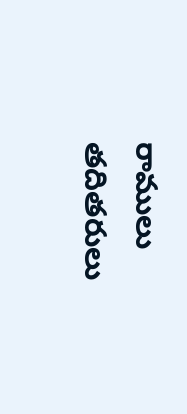రాములు తదితరులు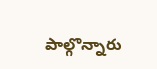పాల్గొన్నారు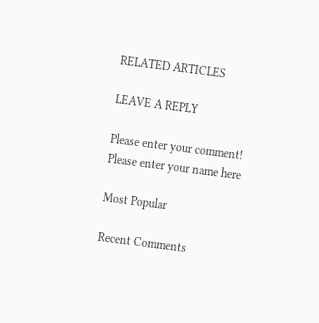RELATED ARTICLES

LEAVE A REPLY

Please enter your comment!
Please enter your name here

Most Popular

Recent Comments